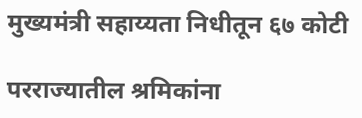मुख्यमंत्री सहाय्यता निधीतून ६७ कोटी

परराज्यातील श्रमिकांना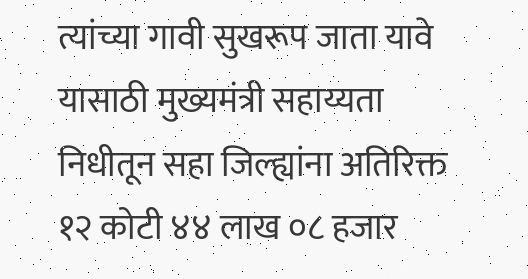त्यांच्या गावी सुखरूप जाता यावे यासाठी मुख्यमंत्री सहाय्यता निधीतून सहा जिल्ह्यांना अतिरिक्त १२ कोटी ४४ लाख ०८ हजार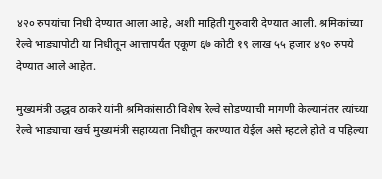४२० रुपयांचा निधी देण्यात आला आहे, अशी माहिती गुरुवारी देण्यात आली. श्रमिकांच्या रेल्वे भाड्यापोटी या निधीतून आत्तापर्यंत एकूण ६७ कोटी १९ लाख ५५ हजार ४९० रुपये देण्यात आले आहेत.

मुख्यमंत्री उद्धव ठाकरे यांनी श्रमिकांसाठी विशेष रेल्वे सोडण्याची मागणी केल्यानंतर त्यांच्या रेल्वे भाड्याचा खर्च मुख्यमंत्री सहाय्यता निधीतून करण्यात येईल असे म्हटले होते व पहिल्या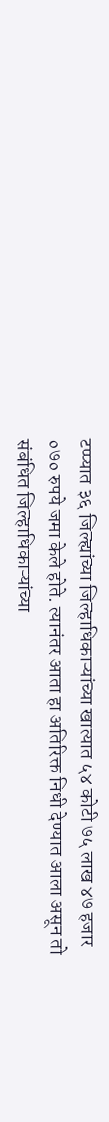टप्प्यात ३६ जिल्ह्यांच्या जिल्हाधिकाऱ्यांच्या खात्यात ५४ कोटी ७५ लाख ४७ हजार ०७० रुपये जमा केले होते. त्यानंतर आता हा अतिरिक्त निधी देण्यात आला असून तो संबंधित जिल्हाधिकाऱ्यांच्या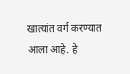खात्यांत वर्ग करण्यात आला आहे. हे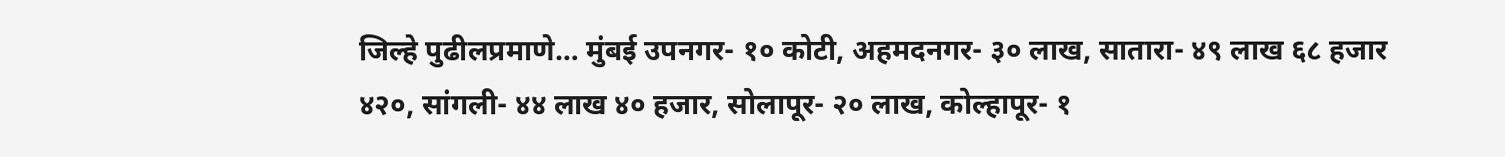जिल्हे पुढीलप्रमाणे… मुंबई उपनगर- १० कोटी, अहमदनगर- ३० लाख, सातारा- ४९ लाख ६८ हजार ४२०, सांगली- ४४ लाख ४० हजार, सोलापूर- २० लाख, कोल्हापूर- १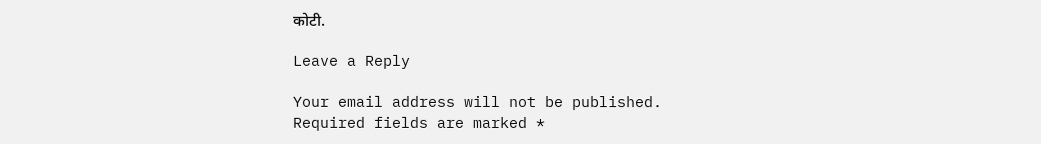कोटी.

Leave a Reply

Your email address will not be published. Required fields are marked *